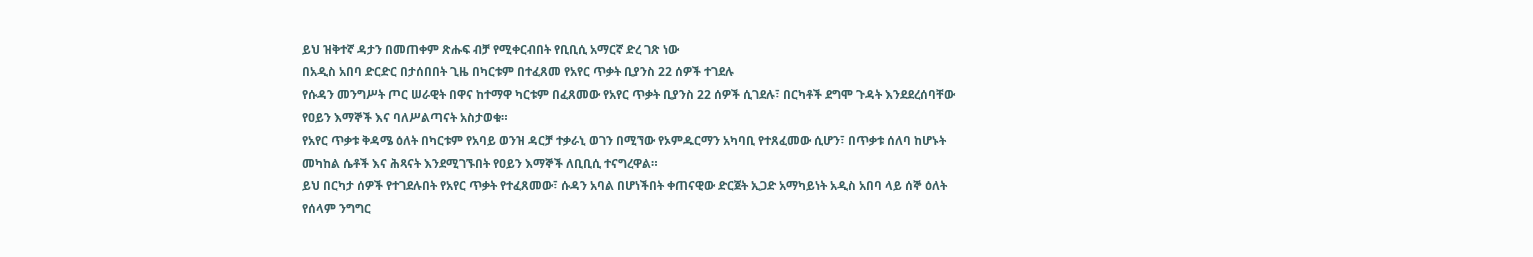ይህ ዝቅተኛ ዳታን በመጠቀም ጽሑፍ ብቻ የሚቀርብበት የቢቢሲ አማርኛ ድረ ገጽ ነው
በአዲስ አበባ ድርድር በታሰበበት ጊዜ በካርቱም በተፈጸመ የአየር ጥቃት ቢያንስ 22 ሰዎች ተገደሉ
የሱዳን መንግሥት ጦር ሠራዊት በዋና ከተማዋ ካርቱም በፈጸመው የአየር ጥቃት ቢያንስ 22 ሰዎች ሲገደሉ፣ በርካቶች ደግሞ ጉዳት እንደደረሰባቸው የዐይን እማኞች እና ባለሥልጣናት አስታወቁ።
የአየር ጥቃቱ ቅዳሜ ዕለት በካርቱም የአባይ ወንዝ ዳርቻ ተቃራኒ ወገን በሚኘው የኦምዱርማን አካባቢ የተጸፈመው ሲሆን፣ በጥቃቱ ሰለባ ከሆኑት መካከል ሴቶች እና ሕጻናት እንደሚገኙበት የዐይን እማኞች ለቢቢሲ ተናግረዋል።
ይህ በርካታ ሰዎች የተገደሉበት የአየር ጥቃት የተፈጸመው፣ ሱዳን አባል በሆነችበት ቀጠናዊው ድርጀት ኢጋድ አማካይነት አዲስ አበባ ላይ ሰኞ ዕለት የሰላም ንግግር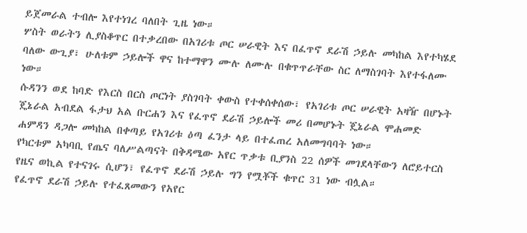ይጀመራል ተብሎ እየተነገረ ባለበት ጊዜ ነው።
ሦስት ወራትን ሊያስቆጥር በተቃረበው በአገሪቱ ጦር ሠራዊት እና በፈጥኖ ደራሽ ኃይሉ መካከል እየተካሄደ ባለው ውጊያ፣ ሁለቱም ኃይሎች ዋና ከተማዋን ሙሉ ለሙሉ በቁጥጥራቸው ስር ለማስገባት እየተፋለሙ ነው።
ሱዳንን ወደ ከባድ የእርስ በርስ ጦርነት ያስገባት ቀውስ የተቀሰቀሰው፣ የአገሪቱ ጦር ሠራዊት አዛዥ በሆኑት ጄኔራል አብደል ፋታህ አል ቡርሐን እና የፈጥኖ ደራሽ ኃይሎች መሪ በመሆኑት ጄኔራል ሞሐመድ ሐምዳን ዳጋሎ መካከል በቀጣይ የአገሪቱ ዕጣ ፈንታ ላይ በተፈጠረ አለመግባባት ነው።
የካርቱም አካባቢ የጤና ባለሥልጣናት በቅዳሜው አየር ጥቃቱ ቢያንስ 22 ሰዎች መገደላቸውን ለሮይተርስ የዜና ወኪል የተናገሩ ሲሆን፣ የፈጥኖ ደራሽ ኃይሉ ግን የሟቾች ቁጥር 31 ነው ብሏል።
የፈጥኖ ደራሽ ኃይሉ የተፈጸመውን የአየር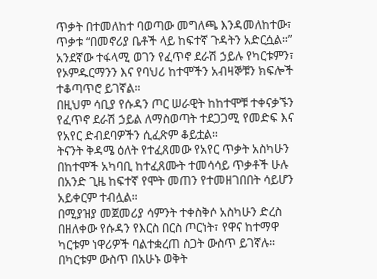ጥቃት በተመለከተ ባወጣው መግለጫ እንዳመለከተው፣ ጥቃቱ “በመኖሪያ ቤቶች ላይ ከፍተኛ ጉዳትን አድርሷል።”
አንደኛው ተፋላሚ ወገን የፈጥኖ ደራሽ ኃይሉ የካርቱምን፣ የኦምዱርማንን እና የባህሪ ከተሞችን አብዛኞቹን ክፍሎች ተቆጣጥሮ ይገኛል።
በዚህም ሳቢያ የሱዳን ጦር ሠራዊት ከከተሞቹ ተቀናቃኙን የፈጥኖ ደራሽ ኃይል ለማስወጣት ተደጋጋሚ የመድፍ እና የአየር ድብደባዎችን ሲፈጽም ቆይቷል።
ትናንት ቅዳሜ ዕለት የተፈጸመው የአየር ጥቃት አስካሁን በከተሞች አካባቢ ከተፈጸሙት ተመሳሳይ ጥቃቶች ሁሉ በአንድ ጊዜ ከፍተኛ የሞት መጠን የተመዘገበበት ሳይሆን አይቀርም ተብሏል።
በሚያዝያ መጀመሪያ ሳምንት ተቀስቅሶ አስካሁን ድረስ በዘለቀው የሱዳን የእርስ በርስ ጦርነት፣ የዋና ከተማዋ ካርቱም ነዋሪዎች ባልተቋረጠ ስጋት ውስጥ ይገኛሉ።
በካርቱም ውስጥ በአሁኑ ወቅት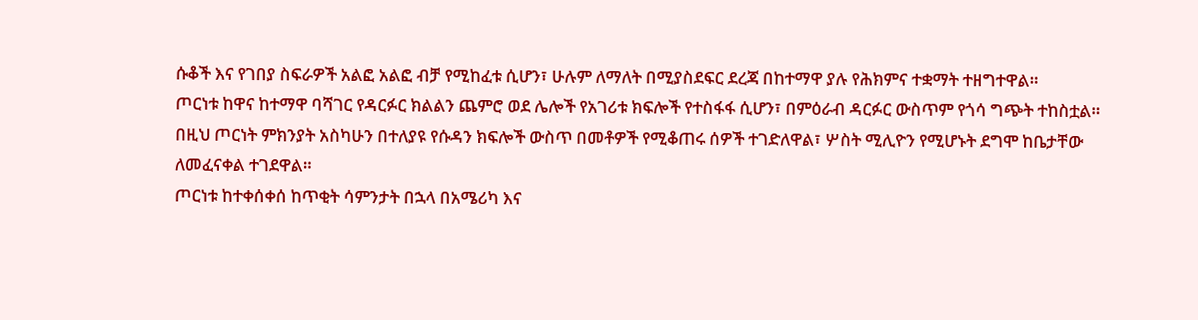ሱቆች እና የገበያ ስፍራዎች አልፎ አልፎ ብቻ የሚከፈቱ ሲሆን፣ ሁሉም ለማለት በሚያስደፍር ደረጃ በከተማዋ ያሉ የሕክምና ተቋማት ተዘግተዋል።
ጦርነቱ ከዋና ከተማዋ ባሻገር የዳርፉር ክልልን ጨምሮ ወደ ሌሎች የአገሪቱ ክፍሎች የተስፋፋ ሲሆን፣ በምዕራብ ዳርፉር ውስጥም የጎሳ ግጭት ተከስቷል።
በዚህ ጦርነት ምክንያት አስካሁን በተለያዩ የሱዳን ክፍሎች ውስጥ በመቶዎች የሚቆጠሩ ሰዎች ተገድለዋል፣ ሦስት ሚሊዮን የሚሆኑት ደግሞ ከቤታቸው ለመፈናቀል ተገደዋል።
ጦርነቱ ከተቀሰቀሰ ከጥቂት ሳምንታት በኋላ በአሜሪካ እና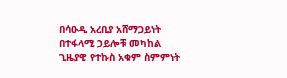በሳዑዲ አረቢያ አሸማጋይነት በተፋላሚ ኃይሎቹ መካከል ጊዜያዊ የተኩስ አቁም ስምምነት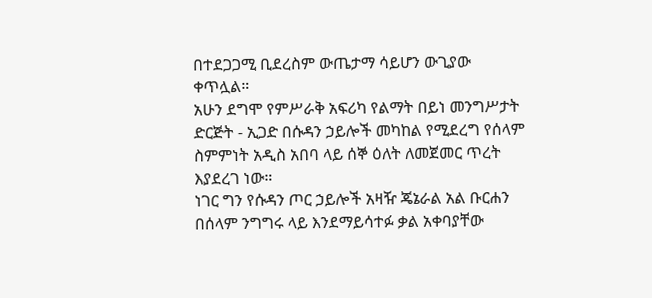በተደጋጋሚ ቢደረስም ውጤታማ ሳይሆን ውጊያው ቀጥሏል።
አሁን ደግሞ የምሥራቅ አፍሪካ የልማት በይነ መንግሥታት ድርጅት - ኢጋድ በሱዳን ኃይሎች መካከል የሚደረግ የሰላም ስምምነት አዲስ አበባ ላይ ሰኞ ዕለት ለመጀመር ጥረት እያደረገ ነው።
ነገር ግን የሱዳን ጦር ኃይሎች አዛዥ ጄኔራል አል ቡርሐን በሰላም ንግግሩ ላይ እንደማይሳተፉ ቃል አቀባያቸው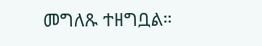መግለጹ ተዘግቧል።